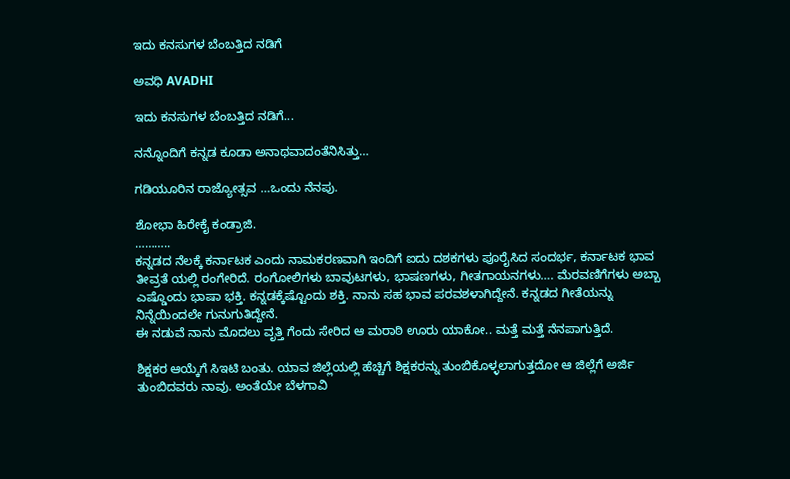ಇದು ಕನಸುಗಳ ಬೆಂಬತ್ತಿದ ನಡಿಗೆ‍

ಅವಧಿ AVADHI

ಇದು ಕನಸುಗಳ ಬೆಂಬತ್ತಿದ ನಡಿಗೆ...

ನನ್ನೊಂದಿಗೆ ಕನ್ನಡ ಕೂಡಾ ಅನಾಥವಾದಂತೆನಿಸಿತ್ತು…

ಗಡಿಯೂರಿನ ರಾಜ್ಯೋತ್ಸವ …ಒಂದು ನೆನಪು.

ಶೋಭಾ ಹಿರೇಕೈ ಕಂಡ್ರಾಜಿ.
………..
ಕನ್ನಡದ ನೆಲಕ್ಕೆ ಕರ್ನಾಟಕ ಎಂದು ನಾಮಕರಣವಾಗಿ ಇಂದಿಗೆ ಐದು ದಶಕಗಳು ಪೂರೈಸಿದ ಸಂದರ್ಭ, ಕರ್ನಾಟಕ ಭಾವ ತೀವ್ರತೆ ಯಲ್ಲಿ ರಂಗೇರಿದೆ. ರಂಗೋಲಿಗಳು ಬಾವುಟಗಳು, ಭಾಷಣಗಳು, ಗೀತಗಾಯನಗಳು…. ಮೆರವಣಿಗೆಗಳು ಅಬ್ಬಾ ಎಷ್ಡೊಂದು ಭಾಷಾ ಭಕ್ತಿ. ಕನ್ನಡಕ್ಕೆಷ್ಟೊಂದು ಶಕ್ತಿ. ನಾನು ಸಹ ಭಾವ ಪರವಶಳಾಗಿದ್ದೇನೆ. ಕನ್ನಡದ ಗೀತೆಯನ್ನು ನಿನ್ನೆಯಿಂದಲೇ ಗುನುಗುತಿದ್ದೇನೆ.
ಈ ನಡುವೆ ನಾನು ಮೊದಲು ವೃತ್ತಿ ಗೆಂದು ಸೇರಿದ ಆ ಮರಾಠಿ ಊರು ಯಾಕೋ.. ಮತ್ತೆ ಮತ್ತೆ ನೆನಪಾಗುತ್ತಿದೆ.

ಶಿಕ್ಷಕರ ಆಯ್ಕೆಗೆ ಸಿಇಟಿ ಬಂತು. ಯಾವ ಜಿಲ್ಲೆಯಲ್ಲಿ ಹೆಚ್ಚಿಗೆ ಶಿಕ್ಷಕರನ್ನು ತುಂಬಿಕೊಳ್ಳಲಾಗುತ್ತದೋ ಆ ಜಿಲ್ಲೆಗೆ ಅರ್ಜಿ ತುಂಬಿದವರು ನಾವು. ಅಂತೆಯೇ ಬೆಳಗಾವಿ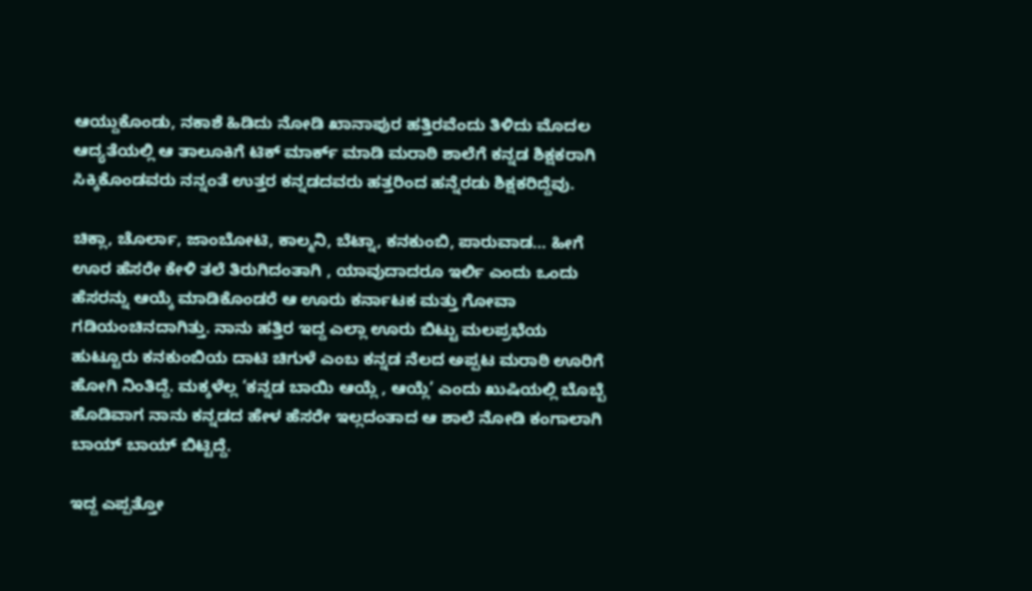ಆಯ್ದುಕೊಂಡು, ನಕಾಶೆ ಹಿಡಿದು ನೋಡಿ ಖಾನಾಪುರ ಹತ್ತಿರವೆಂದು ತಿಳಿದು ಮೊದಲ ಆದ್ಯತೆಯಲ್ಲಿ ಆ ತಾಲೂಕಿಗೆ ಟಿಕ್ ಮಾರ್ಕ್ ಮಾಡಿ ಮರಾಠಿ ಶಾಲೆಗೆ ಕನ್ನಡ ಶಿಕ್ಷಕರಾಗಿ ಸಿಕ್ಕಿಕೊಂಡವರು ನನ್ನಂತೆ ಉತ್ತರ ಕನ್ನಡದವರು ಹತ್ತರಿಂದ ಹನ್ನೆರಡು ಶಿಕ್ಷಕರಿದ್ದೆವು.

ಚಿಕ್ಲಾ, ಚೊರ್ಲಾ, ಜಾಂಬೋಟಿ, ಕಾಲ್ಮನಿ, ಬೆಟ್ನಾ, ಕನಕುಂಬಿ, ಪಾರುವಾಡ… ಹೀಗೆ ಊರ ಹೆಸರೇ ಕೇಳಿ ತಲೆ ತಿರುಗಿದಂತಾಗಿ , ಯಾವುದಾದರೂ ಇರ್ಲಿ ಎಂದು ಒಂದು ಹೆಸರನ್ನು ಆಯ್ಕೆ ಮಾಡಿಕೊಂಡರೆ ಆ ಊರು ಕರ್ನಾಟಕ ಮತ್ತು ಗೋವಾ ಗಡಿಯಂಚಿನದಾಗಿತ್ತು. ನಾನು ಹತ್ತಿರ ಇದ್ದ ಎಲ್ಲಾ ಊರು ಬಿಟ್ಟು ಮಲಪ್ರಭೆಯ ಹುಟ್ಟೂರು ಕನಕುಂಬಿಯ ದಾಟಿ ಚಿಗುಳೆ ಎಂಬ ಕನ್ನಡ ನೆಲದ ಅಪ್ಪಟ ಮರಾಠಿ ಊರಿಗೆ ಹೋಗಿ ನಿಂತಿದ್ದೆ. ಮಕ್ಕಳೆಲ್ಲ ‘ಕನ್ನಡ ಬಾಯಿ ಆಯ್ಲೆ , ಆಯ್ಲೆ’ ಎಂದು ಖುಷಿಯಲ್ಲಿ ಬೊಬ್ಬೆ ಹೊಡಿವಾಗ ನಾನು ಕನ್ನಡದ ಹೇಳ ಹೆಸರೇ ಇಲ್ಲದಂತಾದ ಆ ಶಾಲೆ ನೋಡಿ ಕಂಗಾಲಾಗಿ ಬಾಯ್ ಬಾಯ್ ಬಿಟ್ಟಿದ್ದೆ.

ಇದ್ದ ಎಪ್ಪತ್ತೋ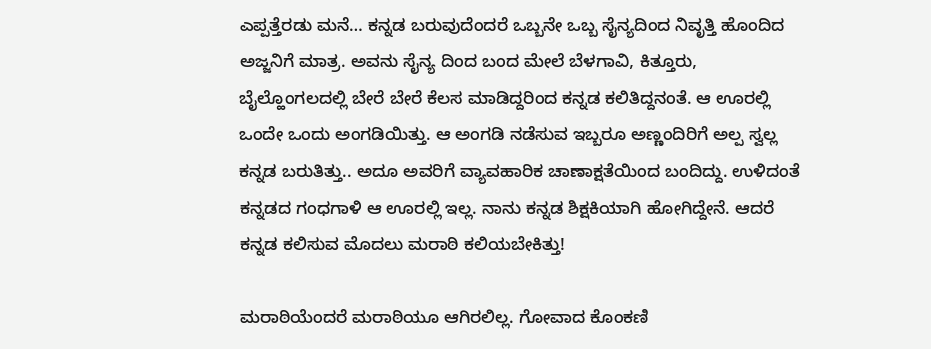ಎಪ್ಪತ್ತೆರಡು ಮನೆ… ಕನ್ನಡ ಬರುವುದೆಂದರೆ ಒಬ್ಬನೇ ಒಬ್ಬ ಸೈನ್ಯದಿಂದ ನಿವೃತ್ತಿ ಹೊಂದಿದ ಅಜ್ಜನಿಗೆ ಮಾತ್ರ. ಅವನು ಸೈನ್ಯ ದಿಂದ ಬಂದ ಮೇಲೆ ಬೆಳಗಾವಿ, ಕಿತ್ತೂರು, ಬೈಲ್ಹೊಂಗಲದಲ್ಲಿ ಬೇರೆ ಬೇರೆ ಕೆಲಸ ಮಾಡಿದ್ದರಿಂದ ಕನ್ನಡ ಕಲಿತಿದ್ದನಂತೆ. ಆ ಊರಲ್ಲಿ ಒಂದೇ ಒಂದು ಅಂಗಡಿಯಿತ್ತು. ಆ ಅಂಗಡಿ ನಡೆಸುವ ಇಬ್ಬರೂ ಅಣ್ಣಂದಿರಿಗೆ ಅಲ್ಪ ಸ್ವಲ್ಲ ಕನ್ನಡ ಬರುತಿತ್ತು.. ಅದೂ ಅವರಿಗೆ ವ್ಯಾವಹಾರಿಕ ಚಾಣಾಕ್ಷತೆಯಿಂದ ಬಂದಿದ್ದು. ಉಳಿದಂತೆ ಕನ್ನಡದ ಗಂಧಗಾಳಿ ಆ ಊರಲ್ಲಿ ಇಲ್ಲ. ನಾನು ಕನ್ನಡ ಶಿಕ್ಷಕಿಯಾಗಿ ಹೋಗಿದ್ದೇನೆ. ಆದರೆ ಕನ್ನಡ ಕಲಿಸುವ ಮೊದಲು ಮರಾಠಿ ಕಲಿಯಬೇಕಿತ್ತು!

ಮರಾಠಿಯೆಂದರೆ ಮರಾಠಿಯೂ ಆಗಿರಲಿಲ್ಲ. ಗೋವಾದ ಕೊಂಕಣಿ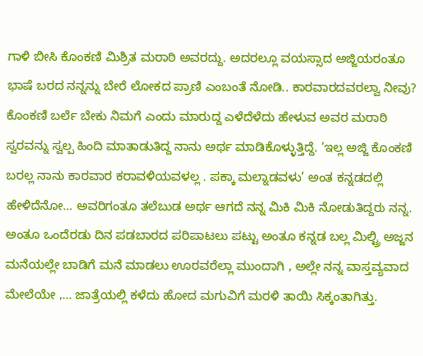ಗಾಳಿ ಬೀಸಿ ಕೊಂಕಣಿ ಮಿಶ್ರಿತ ಮರಾಠಿ ಅವರದ್ದು. ಅದರಲ್ಲೂ ವಯಸ್ಸಾದ ಅಜ್ಜಿಯರಂತೂ ಭಾಷೆ ಬರದ ನನ್ನನ್ನು ಬೇರೆ ಲೋಕದ ಪ್ರಾಣಿ ಎಂಬಂತೆ ನೋಡಿ.. ಕಾರವಾರದವರಲ್ವಾ ನೀವು? ಕೊಂಕಣಿ ಬರ್ಲೆ ಬೇಕು ನಿಮಗೆ ಎಂದು ಮಾರುದ್ದ ಎಳೆದೆಳೆದು ಹೇಳುವ ಅವರ ಮರಾಠಿ ಸ್ವರವನ್ನು ಸ್ವಲ್ಪ ಹಿಂದಿ ಮಾತಾಡುತಿದ್ದ ನಾನು ಅರ್ಥ ಮಾಡಿಕೊಳ್ಳುತ್ತಿದ್ದೆ. ‘ಇಲ್ಲ ಅಜ್ಜಿ ಕೊಂಕಣಿ ಬರಲ್ಲ ನಾನು ಕಾರವಾರ ಕರಾವಳಿಯವಳಲ್ಲ . ಪಕ್ಕಾ ಮಲ್ನಾಡವಳು’ ಅಂತ ಕನ್ನಡದಲ್ಲಿ ಹೇಳಿದೆನೋ… ಅವರಿಗಂತೂ ತಲೆಬುಡ ಅರ್ಥ ಆಗದೆ ನನ್ನ ಮಿಕಿ ಮಿಕಿ ನೋಡುತಿದ್ದರು ನನ್ನ. ಅಂತೂ ಒಂದೆರಡು ದಿನ ಪಡಬಾರದ ಪರಿಪಾಟಲು ಪಟ್ಟು ಅಂತೂ ಕನ್ನಡ ಬಲ್ಲ ಮಿಲ್ಟ್ರಿ ಅಜ್ಜನ ಮನೆಯಲ್ಲೇ ಬಾಡಿಗೆ ಮನೆ ಮಾಡಲು ಊರವರೆಲ್ಲಾ ಮುಂದಾಗಿ , ಅಲ್ಲೇ ನನ್ನ ವಾಸ್ತವ್ಯವಾದ ಮೇಲೆಯೇ ,… ಜಾತ್ರೆಯಲ್ಲಿ ಕಳೆದು ಹೋದ ಮಗುವಿಗೆ ಮರಳಿ ತಾಯಿ ಸಿಕ್ಕಂತಾಗಿತ್ತು.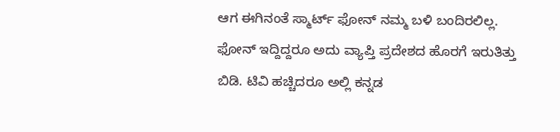ಆಗ ಈಗಿನಂತೆ ಸ್ಮಾರ್ಟ್ ಫೋನ್ ನಮ್ಮ ಬಳಿ ಬಂದಿರಲಿಲ್ಲ. ಫೋನ್ ಇದ್ದಿದ್ದರೂ ಅದು ವ್ಯಾಪ್ತಿ ಪ್ರದೇಶದ ಹೊರಗೆ ಇರುತಿತ್ತು ಬಿಡಿ. ಟಿವಿ ಹಚ್ಚಿದರೂ ಅಲ್ಲಿ ಕನ್ನಡ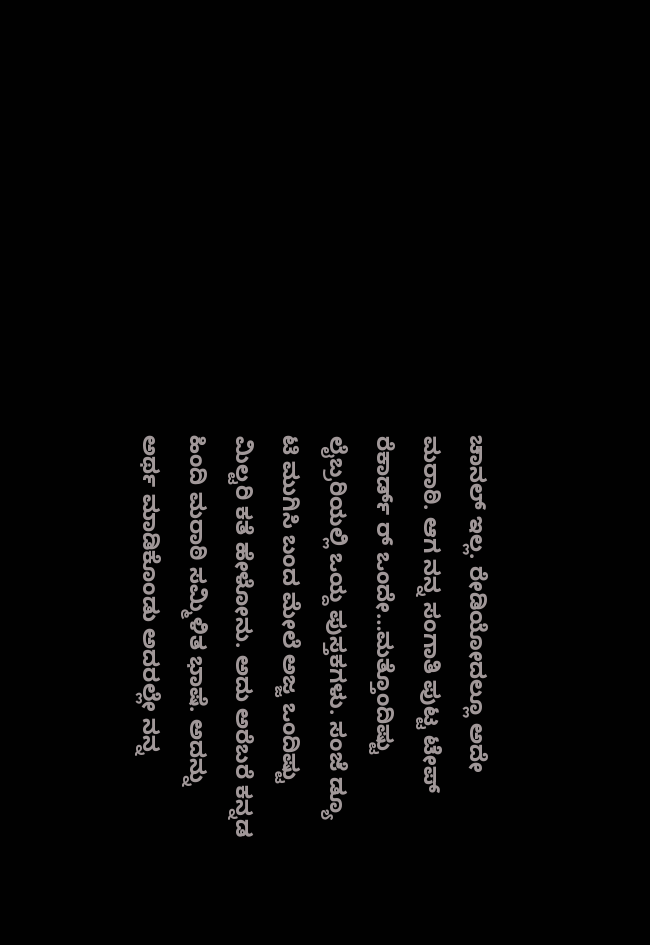ಚಾನಲ್ ಇಲ್ಲ. ರೇಡಿಯೋದಲ್ಲೂ ಅದೇ ಮರಾಠಿ. ಆಗ ನನ್ನ ಸಂಗಾತಿ ಪುಟ್ಟ ಟೇಪ್ ರೆಕಾರ್ಡ್ ರ್ ಒಂದೇ…ಮತ್ತೊಂದಿಷ್ಟು ಲೈಬ್ರರಿಯಲ್ಲಿ ಒಯ್ದ ಪುಸ್ತಕಗಳು. ಸಂಜೆ ಡ್ಯೂ ಟಿ ಮುಗಿಸಿ ಬಂದ ಮೇಲೆ ಅಜ್ಜ ಒಂದಿಷ್ಟು ಮಿಲ್ಟರಿ ಕತೆ ಹೇಳೋನು. ಅದು ಅರೆಬರೆ ಕನ್ನಡ ಹಿಂದಿ ಮರಾಠಿ ಸಮ್ಮಿಳಿತ ಭಾಷೆ. ಅದನ್ನು ಅರ್ಥ ಮಾಡಿಕೊಂಡು ಅದರಲ್ಲೇ ನನ್ನ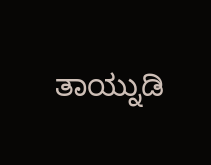ತಾಯ್ನುಡಿ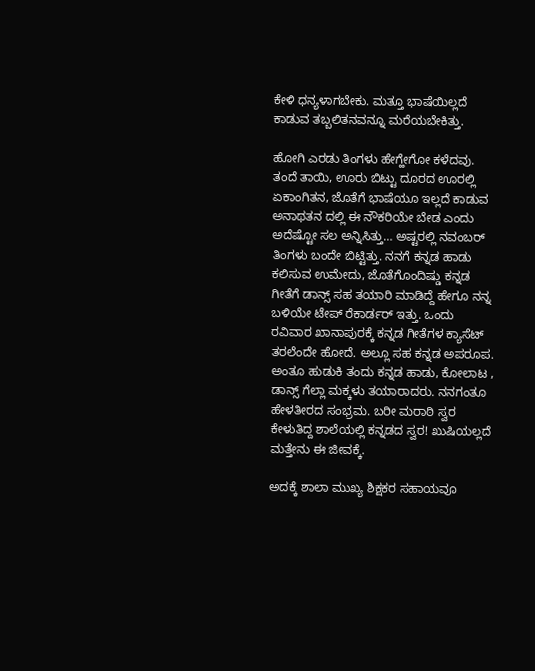ಕೇಳಿ ಧನ್ಯಳಾಗಬೇಕು. ಮತ್ತೂ ಭಾಷೆಯಿಲ್ಲದೆ ಕಾಡುವ ತಬ್ಬಲಿತನವನ್ನೂ ಮರೆಯಬೇಕಿತ್ತು.

ಹೋಗಿ ಎರಡು ತಿಂಗಳು ಹೇಗ್ಹೇಗೋ ಕಳೆದವು. ತಂದೆ ತಾಯಿ, ಊರು ಬಿಟ್ಟು ದೂರದ ಊರಲ್ಲಿ ಏಕಾಂಗಿತನ, ಜೊತೆಗೆ ಭಾಷೆಯೂ ಇಲ್ಲದೆ ಕಾಡುವ ಅನಾಥತನ ದಲ್ಲಿ ಈ ನೌಕರಿಯೇ ಬೇಡ ಎಂದು ಅದೆಷ್ಟೋ ಸಲ ಅನ್ನಿಸಿತ್ತು… ಅಷ್ಟರಲ್ಲಿ ನವಂಬರ್ ತಿಂಗಳು ಬಂದೇ ಬಿಟ್ಟಿತ್ತು. ನನಗೆ ಕನ್ನಡ ಹಾಡು ಕಲಿಸುವ ಉಮೇದು, ಜೊತೆಗೊಂದಿಷ್ಡು ಕನ್ನಡ ಗೀತೆಗೆ ಡಾನ್ಸ್ ಸಹ ತಯಾರಿ ಮಾಡಿದ್ದೆ ಹೇಗೂ ನನ್ನ ಬಳಿಯೇ ಟೇಪ್ ರೆಕಾರ್ಡರ್ ಇತ್ತು. ಒಂದು ರವಿವಾರ ಖಾನಾಪುರಕ್ಕೆ ಕನ್ನಡ ಗೀತೆಗಳ ಕ್ಯಾಸೆಟ್ ತರಲೆಂದೇ ಹೋದೆ. ಅಲ್ಲೂ ಸಹ ಕನ್ನಡ ಅಪರೂಪ. ಅಂತೂ ಹುಡುಕಿ ತಂದು ಕನ್ನಡ ಹಾಡು, ಕೋಲಾಟ , ಡಾನ್ಸ್ ಗೆಲ್ಲಾ ಮಕ್ಕಳು ತಯಾರಾದರು. ನನಗಂತೂ ಹೇಳತೀರದ ಸಂಭ್ರಮ. ಬರೀ ಮರಾಠಿ ಸ್ವರ ಕೇಳುತಿದ್ದ ಶಾಲೆಯಲ್ಲಿ ಕನ್ನಡದ ಸ್ವರ! ಖುಷಿಯಲ್ಲದೆ ಮತ್ತೇನು ಈ ಜೀವಕ್ಕೆ.

ಅದಕ್ಕೆ ಶಾಲಾ ಮುಖ್ಯ ಶಿಕ್ಷಕರ ಸಹಾಯವೂ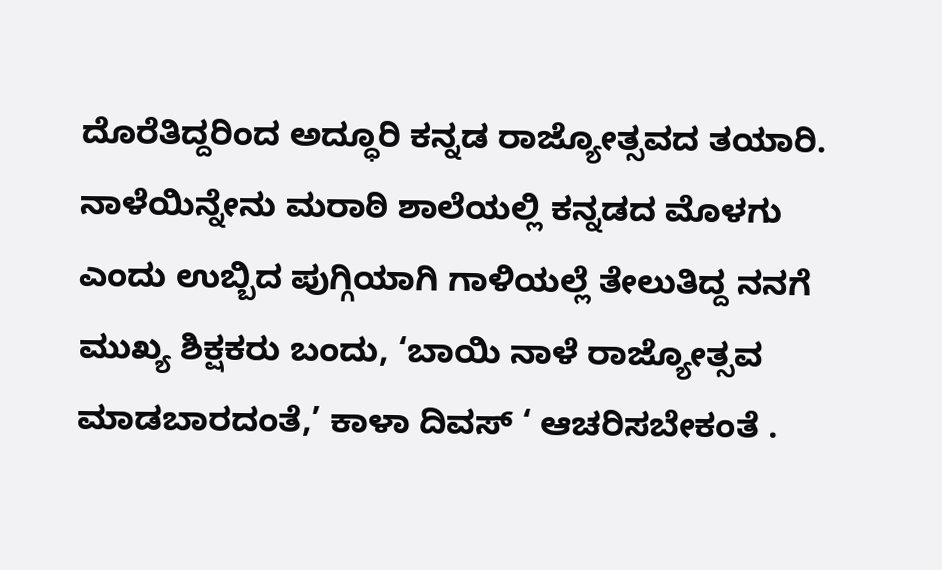ದೊರೆತಿದ್ದರಿಂದ ಅದ್ಧೂರಿ ಕನ್ನಡ ರಾಜ್ಯೋತ್ಸವದ ತಯಾರಿ. ನಾಳೆಯಿನ್ನೇನು ಮರಾಠಿ ಶಾಲೆಯಲ್ಲಿ ಕನ್ನಡದ ಮೊಳಗು ಎಂದು ಉಬ್ಬಿದ ಪುಗ್ಗಿಯಾಗಿ ಗಾಳಿಯಲ್ಲೆ ತೇಲುತಿದ್ದ ನನಗೆ ಮುಖ್ಯ ಶಿಕ್ಷಕರು ಬಂದು, ‘ಬಾಯಿ ನಾಳೆ ರಾಜ್ಯೋತ್ಸವ ಮಾಡಬಾರದಂತೆ,’ ಕಾಳಾ ದಿವಸ್ ‘ ಆಚರಿಸಬೇಕಂತೆ .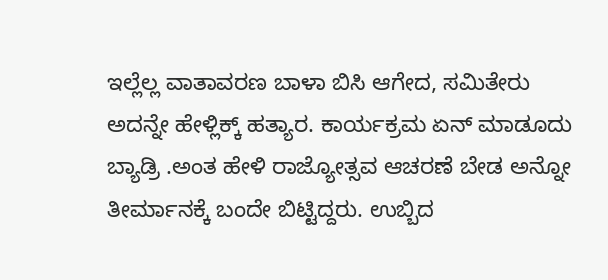ಇಲ್ಲೆಲ್ಲ ವಾತಾವರಣ ಬಾಳಾ ಬಿಸಿ ಆಗೇದ, ಸಮಿತೇರು ಅದನ್ನೇ ಹೇಳ್ಲಿಕ್ಕ್ ಹತ್ಯಾರ. ಕಾರ್ಯಕ್ರಮ ಏನ್ ಮಾಡೂದು ಬ್ಯಾಡ್ರಿ .ಅಂತ ಹೇಳಿ ರಾಜ್ಯೋತ್ಸವ ಆಚರಣೆ ಬೇಡ ಅನ್ನೋ ತೀರ್ಮಾನಕ್ಕೆ ಬಂದೇ ಬಿಟ್ಟಿದ್ದರು. ಉಬ್ಬಿದ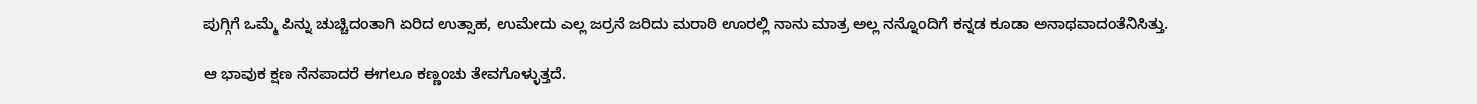ಪುಗ್ಗಿಗೆ ಒಮ್ಮೆ ಪಿನ್ನು ಚುಚ್ಚಿದಂತಾಗಿ ಏರಿದ ಉತ್ಸಾಹ, ಉಮೇದು ಎಲ್ಲ ಜರ್ರನೆ ಜರಿದು ಮರಾಠಿ ಊರಲ್ಲಿ ನಾನು ಮಾತ್ರ ಅಲ್ಲ ನನ್ನೊಂದಿಗೆ ಕನ್ನಡ ಕೂಡಾ ಅನಾಥವಾದಂತೆನಿಸಿತ್ತು.

ಆ ಭಾವುಕ ಕ್ಷಣ ನೆನಪಾದರೆ ಈಗಲೂ ಕಣ್ಣಂಚು ತೇವಗೊಳ್ಳುತ್ತದೆ.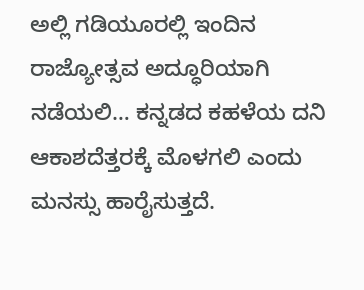ಅಲ್ಲಿ ಗಡಿಯೂರಲ್ಲಿ ಇಂದಿನ ರಾಜ್ಯೋತ್ಸವ ಅದ್ಧೂರಿಯಾಗಿ ನಡೆಯಲಿ… ಕನ್ನಡದ ಕಹಳೆಯ ದನಿ ಆಕಾಶದೆತ್ತರಕ್ಕೆ ಮೊಳಗಲಿ ಎಂದು ಮನಸ್ಸು ಹಾರೈಸುತ್ತದೆ.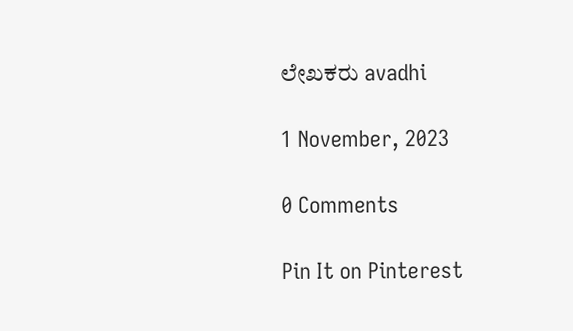ಲೇಖಕರು avadhi

1 November, 2023

0 Comments

Pin It on Pinterest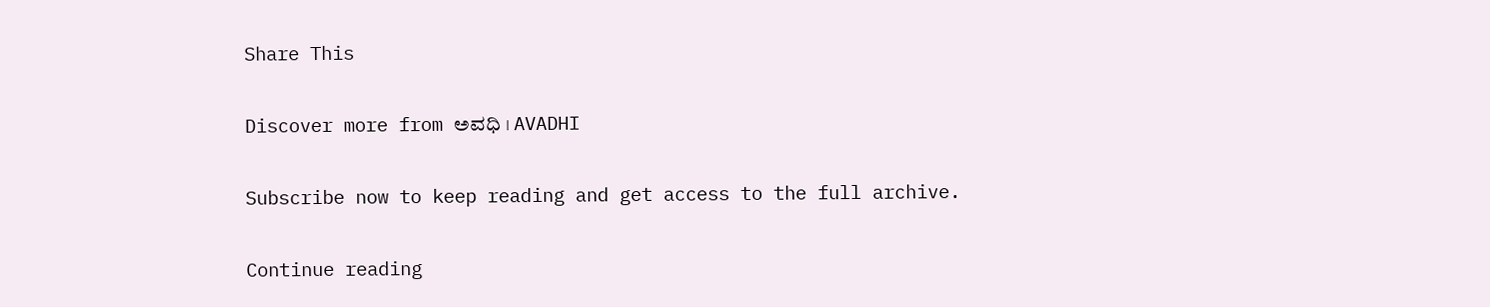Share This

Discover more from ಅವಧಿ । AVADHI

Subscribe now to keep reading and get access to the full archive.

Continue reading